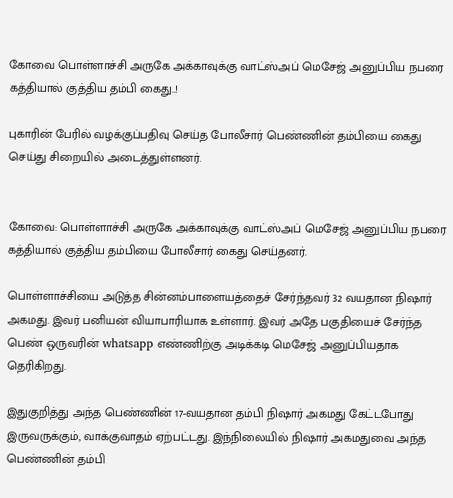கோவை பொள்ளாச்சி அருகே அக்காவுக்கு வாட்ஸ்அப் மெசேஜ் அனுப்பிய நபரை கத்தியால் குத்திய தம்பி கைது..!

புகாரின் பேரில் வழக்குப்பதிவு செய்த போலீசார் பெண்ணின் தம்பியை கைது செய்து சிறையில் அடைத்துள்ளனர்.


கோவை: பொள்ளாச்சி அருகே அக்காவுக்கு வாட்ஸ்அப் மெசேஜ் அனுப்பிய நபரை கத்தியால் குத்திய தம்பியை போலீசார் கைது செய்தனர்.

பொள்ளாச்சியை அடுத்த சின்னம்பாளையத்தைச் சேர்ந்தவர் 32 வயதான நிஷார் அகமது. இவர் பனியன் வியாபாரியாக உள்ளார். இவர் அதே பகுதியைச் சேர்ந்த பெண் ஒருவரின் whatsapp எண்ணிற்கு அடிக்கடி மெசேஜ் அனுப்பியதாக தெரிகிறது.

இதுகுறித்து அந்த பெண்ணின் 17-வயதான தம்பி நிஷார் அகமது கேட்டபோது இருவருக்கும், வாக்குவாதம் ஏற்பட்டது. இந்நிலையில் நிஷார் அகமதுவை அந்த பெண்ணின் தம்பி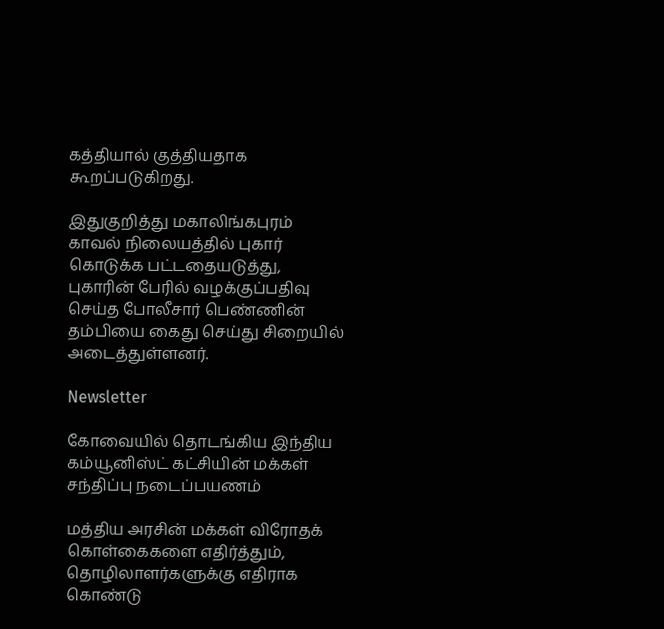கத்தியால் குத்தியதாக கூறப்படுகிறது.

இதுகுறித்து மகாலிங்கபுரம் காவல் நிலையத்தில் புகார் கொடுக்க பட்டதையடுத்து, புகாரின் பேரில் வழக்குப்பதிவு செய்த போலீசார் பெண்ணின் தம்பியை கைது செய்து சிறையில் அடைத்துள்ளனர்.

Newsletter

கோவையில் தொடங்கிய இந்திய கம்யூனிஸ்ட் கட்சியின் மக்கள் சந்திப்பு நடைப்பயணம்

மத்திய அரசின் மக்கள் விரோதக் கொள்கைகளை எதிர்த்தும், தொழிலாளர்களுக்கு எதிராக கொண்டு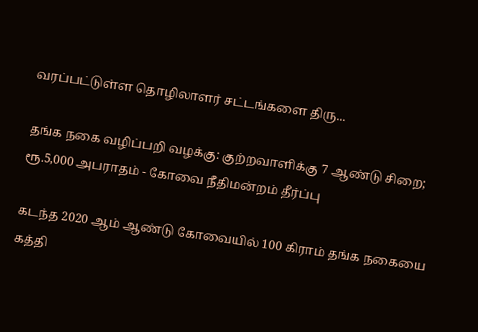வரப்பட்டுள்ள தொழிலாளர் சட்டங்களை திரு...

தங்க நகை வழிப்பறி வழக்கு: குற்றவாளிக்கு 7 ஆண்டு சிறை; ரூ.5,000 அபராதம் - கோவை நீதிமன்றம் தீர்ப்பு

கடந்த 2020 ஆம் ஆண்டு கோவையில் 100 கிராம் தங்க நகையை கத்தி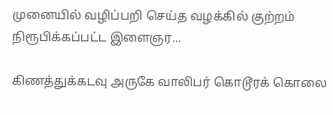முனையில் வழிப்பறி செய்த வழக்கில் குற்றம் நிரூபிக்கப்பட்ட இளைஞர...

கிணத்துக்கடவு அருகே வாலிபர் கொடூரக் கொலை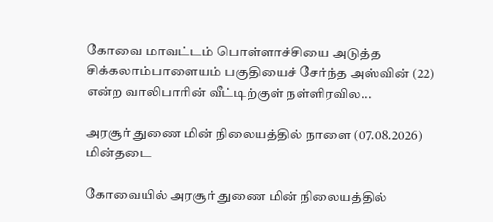கோவை மாவட்டம் பொள்ளாச்சியை அடுத்த சிக்கலாம்பாளையம் பகுதியைச் சேர்ந்த அஸ்வின் (22) என்ற வாலிபாரின் வீட்டிற்குள் நள்ளிரவில...

அரசூர் துணை மின் நிலையத்தில் நாளை (07.08.2026) மின்தடை

கோவையில் அரசூர் துணை மின் நிலையத்தில்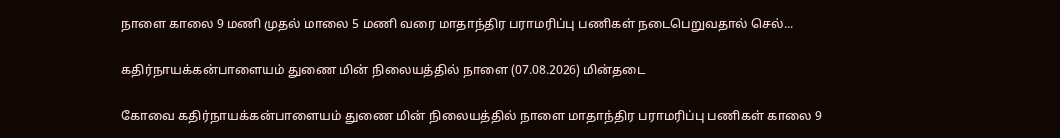நாளை காலை 9 மணி முதல் மாலை 5 மணி வரை மாதாந்திர பராமரிப்பு பணிகள் நடைபெறுவதால் செல்...

கதிர்நாயக்கன்பாளையம் துணை மின் நிலையத்தில் நாளை (07.08.2026) மின்தடை

கோவை கதிர்நாயக்கன்பாளையம் துணை மின் நிலையத்தில் நாளை மாதாந்திர பராமரிப்பு பணிகள் காலை 9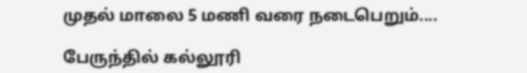முதல் மாலை 5 மணி வரை நடைபெறும்....

பேருந்தில் கல்லூரி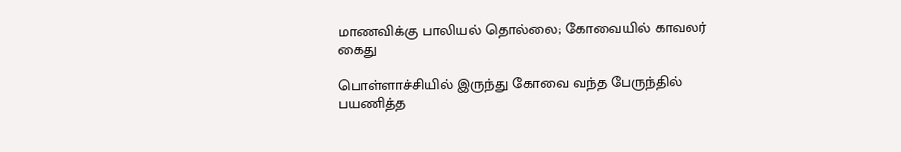மாணவிக்கு பாலியல் தொல்லை; கோவையில் காவலர் கைது

பொள்ளாச்சியில் இருந்து கோவை வந்த பேருந்தில் பயணித்த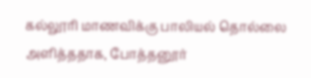கல்லூரி மாணவிக்கு பாலியல் தொல்லை அளித்ததாக, போத்தனூர்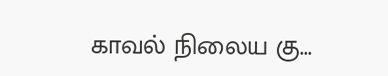காவல் நிலைய கு...